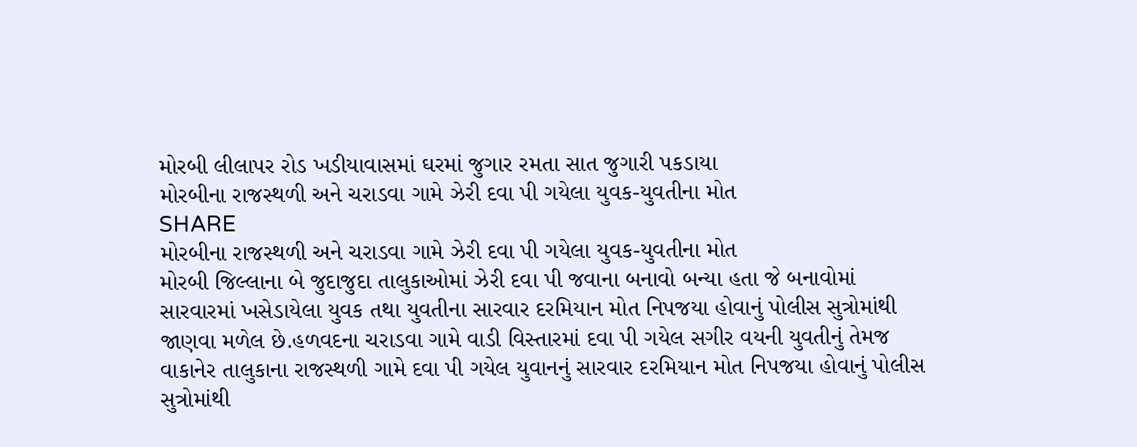મોરબી લીલાપર રોડ ખડીયાવાસમાં ઘરમાં જુગાર રમતા સાત જુગારી પકડાયા
મોરબીના રાજસ્થળી અને ચરાડવા ગામે ઝેરી દવા પી ગયેલા યુવક-યુવતીના મોત
SHARE
મોરબીના રાજસ્થળી અને ચરાડવા ગામે ઝેરી દવા પી ગયેલા યુવક-યુવતીના મોત
મોરબી જિલ્લાના બે જુદાજુદા તાલુકાઓમાં ઝેરી દવા પી જવાના બનાવો બન્યા હતા જે બનાવોમાં સારવારમાં ખસેડાયેલા યુવક તથા યુવતીના સારવાર દરમિયાન મોત નિપજયા હોવાનું પોલીસ સુત્રોમાંથી જાણવા મળેલ છે.હળવદના ચરાડવા ગામે વાડી વિસ્તારમાં દવા પી ગયેલ સગીર વયની યુવતીનું તેમજ વાકાનેર તાલુકાના રાજસ્થળી ગામે દવા પી ગયેલ યુવાનનું સારવાર દરમિયાન મોત નિપજયા હોવાનું પોલીસ સુત્રોમાંથી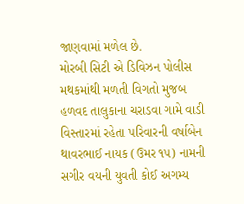જાણવામાં મળેલ છે.
મોરબી સિટી એ ડિવિઝન પોલીસ મથકમાંથી મળતી વિગતો મુજબ હળવદ તાલુકાના ચરાડવા ગામે વાડી વિસ્તારમાં રહેતા પરિવારની વર્ષાબેન થાવરભાઈ નાયક (ઉમર ૧૫) નામની સગીર વયની યુવતી કોઈ અગમ્ય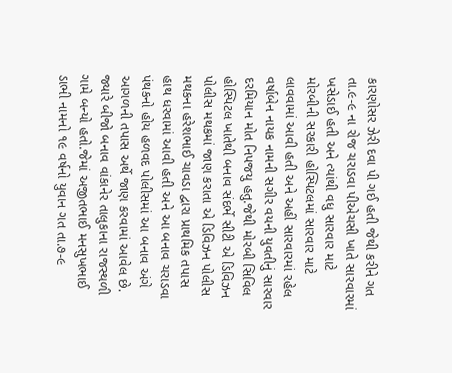કારણોસર ઝેરી દવા પી ગઈ હતી જેથી કરીને ગત તા.૯-૯ ના રોજ ચરાડવા પીએચસી ખાતે સારવારમાં ખસેડાઈ હતી અને ત્યાંથી વધુ સારવાર માટે મોરબીની સરકારી હોસ્પિટલમાં સારવાર માટે લાવવામાં આવી હતી અને અહીં સારવારમાં રહેલ વર્ષાબેન નાયક નામની સગીર વયની યુવતીનું સારવાર દરમિયાન મોત નિપજયુ હતુ.જેથી મોરબી સિવિલ હોસ્પિટલ ખાતેથી બનાવ સંદર્ભે સીટી એ ડિવિઝન પોલીસ મથકમાં જાણ કરાતા એ ડિવિઝન પોલીસ મથકના હરેશભાઈ ચાવડા દ્વારા પ્રાથમિક તપાસ હાથ ધરવામાં આવી હતી અને આ બનાવ ચરાડવા પંથકનો હોય હળવદ પોલીસમાં આ બનાવ અંગે આગળની તપાસ અર્થે જાણ કરવામાં આવેલ છે.
જ્યારે બીજો બનાવ વાંકાનેર તાલુકાના રાજસ્થળી ગામે બન્યો હતો.જેમાં અજીતભાઈ મનસુખભાઈ ડાભી નામનો ૧૯ વર્ષનો યુવાન ગત તા.૭-૯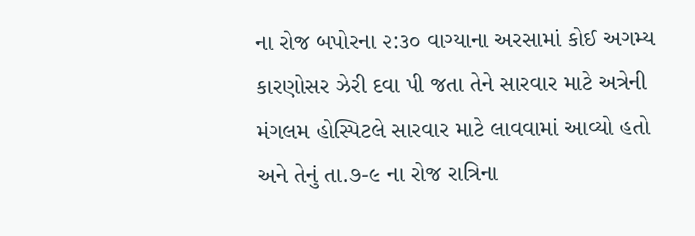ના રોજ બપોરના ૨:૩૦ વાગ્યાના અરસામાં કોઈ અગમ્ય કારણોસર ઝેરી દવા પી જતા તેને સારવાર માટે અત્રેની મંગલમ હોસ્પિટલે સારવાર માટે લાવવામાં આવ્યો હતો અને તેનું તા.૭-૯ ના રોજ રાત્રિના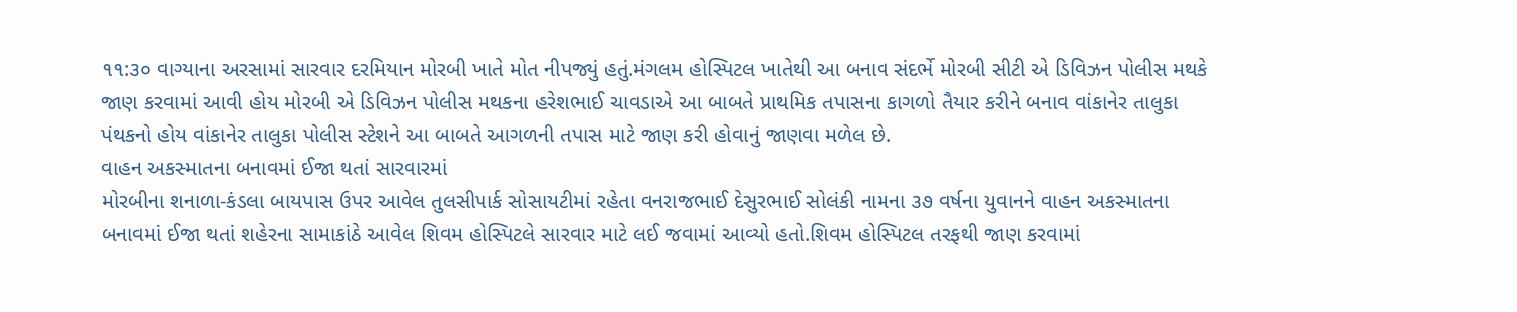૧૧:૩૦ વાગ્યાના અરસામાં સારવાર દરમિયાન મોરબી ખાતે મોત નીપજ્યું હતું.મંગલમ હોસ્પિટલ ખાતેથી આ બનાવ સંદર્ભે મોરબી સીટી એ ડિવિઝન પોલીસ મથકે જાણ કરવામાં આવી હોય મોરબી એ ડિવિઝન પોલીસ મથકના હરેશભાઈ ચાવડાએ આ બાબતે પ્રાથમિક તપાસના કાગળો તૈયાર કરીને બનાવ વાંકાનેર તાલુકા પંથકનો હોય વાંકાનેર તાલુકા પોલીસ સ્ટેશને આ બાબતે આગળની તપાસ માટે જાણ કરી હોવાનું જાણવા મળેલ છે.
વાહન અકસ્માતના બનાવમાં ઈજા થતાં સારવારમાં
મોરબીના શનાળા-કંડલા બાયપાસ ઉપર આવેલ તુલસીપાર્ક સોસાયટીમાં રહેતા વનરાજભાઈ દેસુરભાઈ સોલંકી નામના ૩૭ વર્ષના યુવાનને વાહન અકસ્માતના બનાવમાં ઈજા થતાં શહેરના સામાકાંઠે આવેલ શિવમ હોસ્પિટલે સારવાર માટે લઈ જવામાં આવ્યો હતો.શિવમ હોસ્પિટલ તરફથી જાણ કરવામાં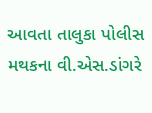આવતા તાલુકા પોલીસ મથકના વી.એસ.ડાંગરે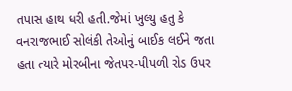તપાસ હાથ ધરી હતી.જેમાં ખુલ્યુ હતુ કે વનરાજભાઈ સોલંકી તેઓનું બાઈક લઈને જતા હતા ત્યારે મોરબીના જેતપર-પીપળી રોડ ઉપર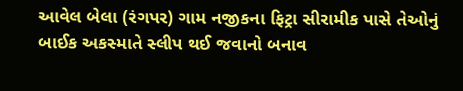આવેલ બેલા (રંગપર) ગામ નજીકના ફિટ્રા સીરામીક પાસે તેઓનું બાઈક અકસ્માતે સ્લીપ થઈ જવાનો બનાવ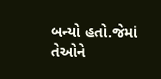બન્યો હતો.જેમાં તેઓને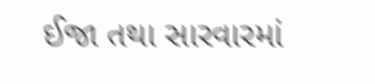ઈજા તથા સારવારમાં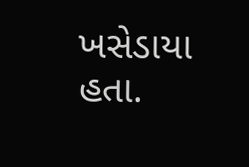ખસેડાયા હતા.